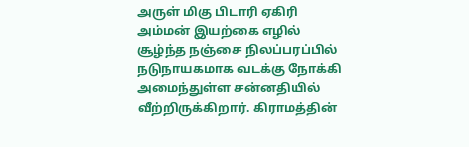அருள் மிகு பிடாரி ஏகிரி அம்மன் இயற்கை எழில் சூழ்ந்த நஞ்சை நிலப்பரப்பில் நடுநாயகமாக வடக்கு நோக்கி அமைந்துள்ள சன்னதியில் வீற்றிருக்கிறார். கிராமத்தின்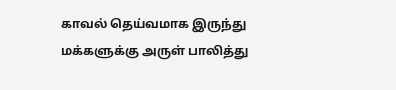காவல் தெய்வமாக இருந்து மக்களுக்கு அருள் பாலித்து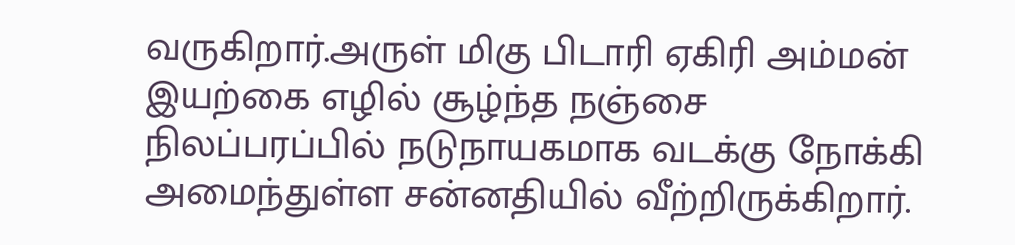வருகிறார்.அருள் மிகு பிடாரி ஏகிரி அம்மன் இயற்கை எழில் சூழ்ந்த நஞ்சை நிலப்பரப்பில் நடுநாயகமாக வடக்கு நோக்கி அமைந்துள்ள சன்னதியில் வீற்றிருக்கிறார்.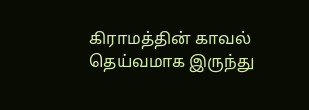கிராமத்தின் காவல் தெய்வமாக இருந்து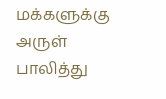மக்களுக்கு அருள் பாலித்து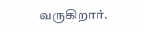வருகிறார்.